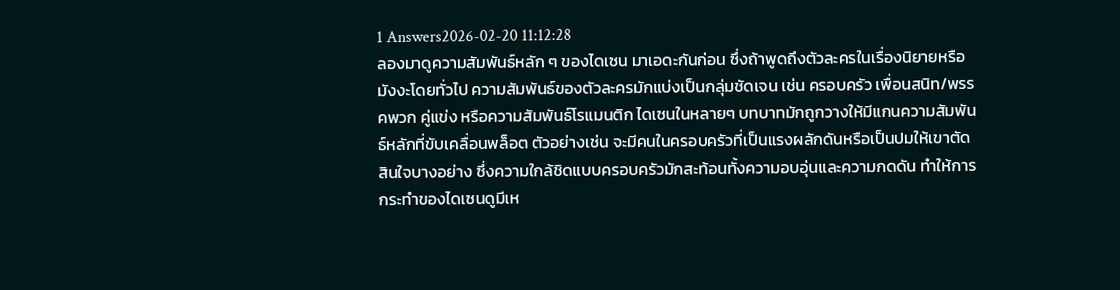1 Answers2026-02-20 11:12:28
ลองมาดูความสัมพันธ์หลัก ๆ ของไดเซน มาเอดะกันก่อน ซึ่งถ้าพูดถึงตัวละครในเรื่องนิยายหรือมังงะโดยทั่วไป ความสัมพันธ์ของตัวละครมักแบ่งเป็นกลุ่มชัดเจน เช่น ครอบครัว เพื่อนสนิท/พรรคพวก คู่แข่ง หรือความสัมพันธ์โรแมนติก ไดเซนในหลายๆ บทบาทมักถูกวางให้มีแกนความสัมพันธ์หลักที่ขับเคลื่อนพล็อต ตัวอย่างเช่น จะมีคนในครอบครัวที่เป็นแรงผลักดันหรือเป็นปมให้เขาตัดสินใจบางอย่าง ซึ่งความใกล้ชิดแบบครอบครัวมักสะท้อนทั้งความอบอุ่นและความกดดัน ทำให้การกระทำของไดเซนดูมีเห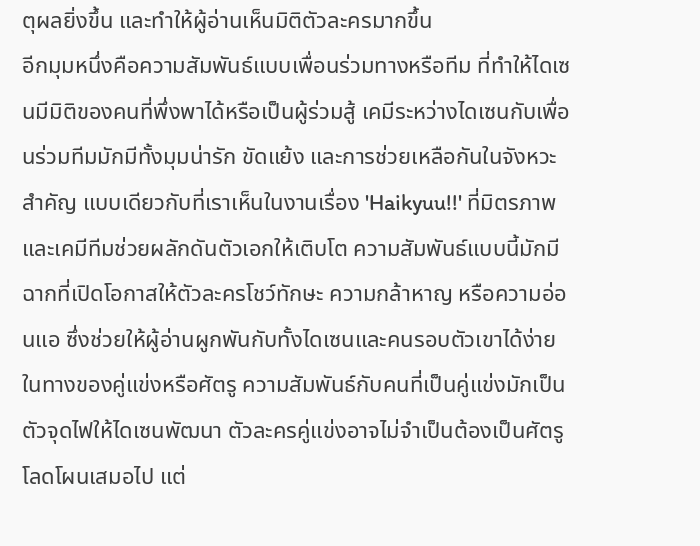ตุผลยิ่งขึ้น และทำให้ผู้อ่านเห็นมิติตัวละครมากขึ้น
อีกมุมหนึ่งคือความสัมพันธ์แบบเพื่อนร่วมทางหรือทีม ที่ทำให้ไดเซนมีมิติของคนที่พึ่งพาได้หรือเป็นผู้ร่วมสู้ เคมีระหว่างไดเซนกับเพื่อนร่วมทีมมักมีทั้งมุมน่ารัก ขัดแย้ง และการช่วยเหลือกันในจังหวะสำคัญ แบบเดียวกับที่เราเห็นในงานเรื่อง 'Haikyuu!!' ที่มิตรภาพและเคมีทีมช่วยผลักดันตัวเอกให้เติบโต ความสัมพันธ์แบบนี้มักมีฉากที่เปิดโอกาสให้ตัวละครโชว์ทักษะ ความกล้าหาญ หรือความอ่อนแอ ซึ่งช่วยให้ผู้อ่านผูกพันกับทั้งไดเซนและคนรอบตัวเขาได้ง่าย
ในทางของคู่แข่งหรือศัตรู ความสัมพันธ์กับคนที่เป็นคู่แข่งมักเป็นตัวจุดไฟให้ไดเซนพัฒนา ตัวละครคู่แข่งอาจไม่จำเป็นต้องเป็นศัตรูโลดโผนเสมอไป แต่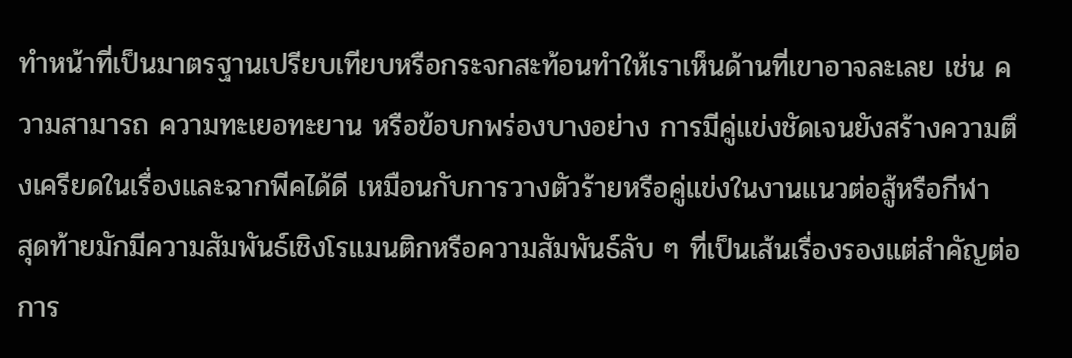ทำหน้าที่เป็นมาตรฐานเปรียบเทียบหรือกระจกสะท้อนทำให้เราเห็นด้านที่เขาอาจละเลย เช่น ความสามารถ ความทะเยอทะยาน หรือข้อบกพร่องบางอย่าง การมีคู่แข่งชัดเจนยังสร้างความตึงเครียดในเรื่องและฉากพีคได้ดี เหมือนกับการวางตัวร้ายหรือคู่แข่งในงานแนวต่อสู้หรือกีฬา
สุดท้ายมักมีความสัมพันธ์เชิงโรแมนติกหรือความสัมพันธ์ลับ ๆ ที่เป็นเส้นเรื่องรองแต่สำคัญต่อการ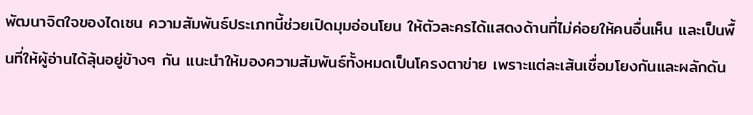พัฒนาจิตใจของไดเซน ความสัมพันธ์ประเภทนี้ช่วยเปิดมุมอ่อนโยน ให้ตัวละครได้แสดงด้านที่ไม่ค่อยให้คนอื่นเห็น และเป็นพื้นที่ให้ผู้อ่านได้ลุ้นอยู่ข้างๆ กัน แนะนำให้มองความสัมพันธ์ทั้งหมดเป็นโครงตาข่าย เพราะแต่ละเส้นเชื่อมโยงกันและผลักดัน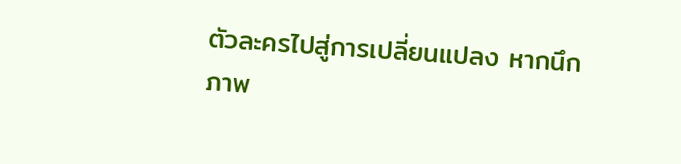ตัวละครไปสู่การเปลี่ยนแปลง หากนึกภาพ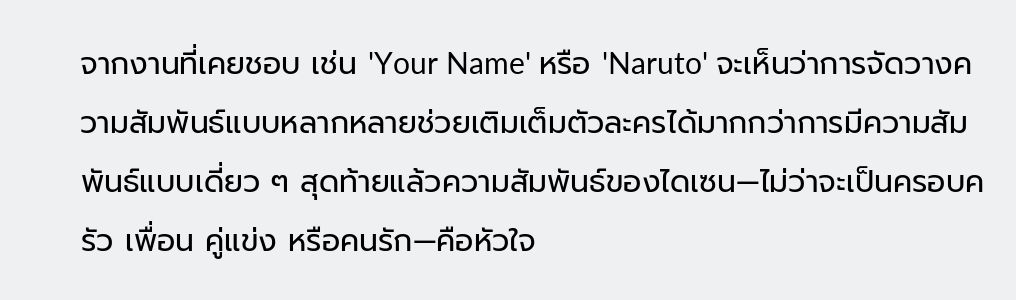จากงานที่เคยชอบ เช่น 'Your Name' หรือ 'Naruto' จะเห็นว่าการจัดวางความสัมพันธ์แบบหลากหลายช่วยเติมเต็มตัวละครได้มากกว่าการมีความสัมพันธ์แบบเดี่ยว ๆ สุดท้ายแล้วความสัมพันธ์ของไดเซน—ไม่ว่าจะเป็นครอบครัว เพื่อน คู่แข่ง หรือคนรัก—คือหัวใจ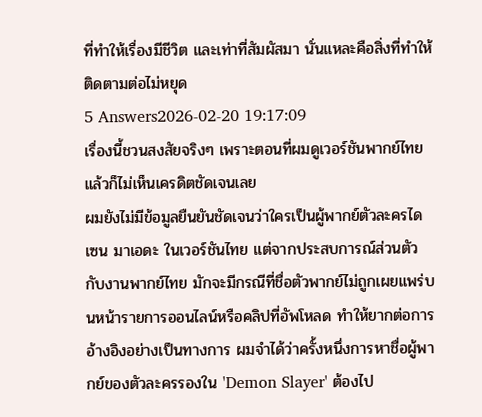ที่ทำให้เรื่องมีชีวิต และเท่าที่สัมผัสมา นั่นแหละคือสิ่งที่ทำให้ติดตามต่อไม่หยุด
5 Answers2026-02-20 19:17:09
เรื่องนี้ชวนสงสัยจริงๆ เพราะตอนที่ผมดูเวอร์ชันพากย์ไทยแล้วก็ไม่เห็นเครดิตชัดเจนเลย
ผมยังไม่มีข้อมูลยืนยันชัดเจนว่าใครเป็นผู้พากย์ตัวละครไดเซน มาเอดะ ในเวอร์ชันไทย แต่จากประสบการณ์ส่วนตัวกับงานพากย์ไทย มักจะมีกรณีที่ชื่อตัวพากย์ไม่ถูกเผยแพร่บนหน้ารายการออนไลน์หรือคลิปที่อัพโหลด ทำให้ยากต่อการอ้างอิงอย่างเป็นทางการ ผมจำได้ว่าครั้งหนึ่งการหาชื่อผู้พากย์ของตัวละครรองใน 'Demon Slayer' ต้องไป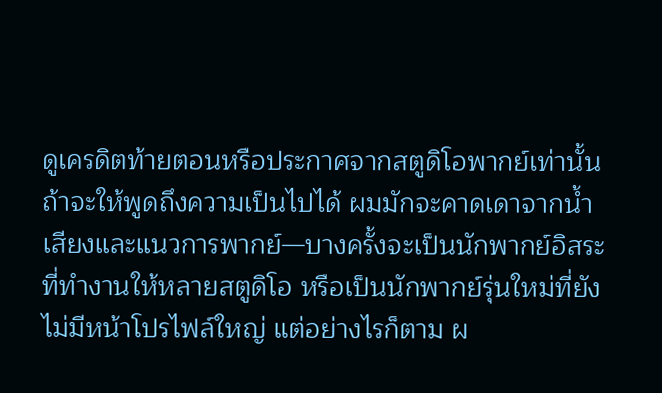ดูเครดิตท้ายตอนหรือประกาศจากสตูดิโอพากย์เท่านั้น
ถ้าจะให้พูดถึงความเป็นไปได้ ผมมักจะคาดเดาจากน้ำเสียงและแนวการพากย์—บางครั้งจะเป็นนักพากย์อิสระที่ทำงานให้หลายสตูดิโอ หรือเป็นนักพากย์รุ่นใหม่ที่ยังไม่มีหน้าโปรไฟล์ใหญ่ แต่อย่างไรก็ตาม ผ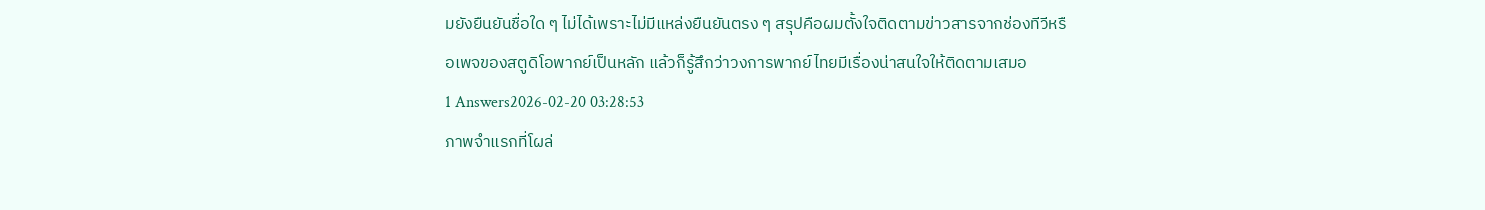มยังยืนยันชื่อใด ๆ ไม่ได้เพราะไม่มีแหล่งยืนยันตรง ๆ สรุปคือผมตั้งใจติดตามข่าวสารจากช่องทีวีหรือเพจของสตูดิโอพากย์เป็นหลัก แล้วก็รู้สึกว่าวงการพากย์ไทยมีเรื่องน่าสนใจให้ติดตามเสมอ
1 Answers2026-02-20 03:28:53
ภาพจำแรกที่โผล่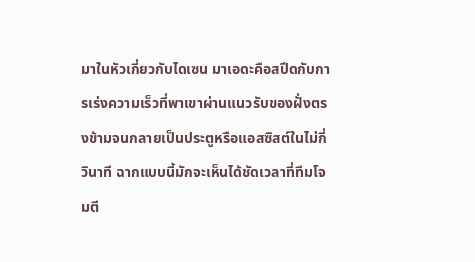มาในหัวเกี่ยวกับไดเซน มาเอดะคือสปีดกับการเร่งความเร็วที่พาเขาผ่านแนวรับของฝั่งตรงข้ามจนกลายเป็นประตูหรือแอสซิสต์ในไม่กี่วินาที ฉากแบบนี้มักจะเห็นได้ชัดเวลาที่ทีมโจมตี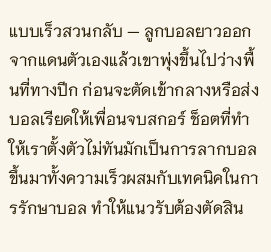แบบเร็วสวนกลับ — ลูกบอลยาวออกจากแดนตัวเองแล้วเขาพุ่งขึ้นไปว่างพื้นที่ทางปีก ก่อนจะตัดเข้ากลางหรือส่งบอลเรียดให้เพื่อนจบสกอร์ ช็อตที่ทำให้เราตั้งตัวไม่ทันมักเป็นการลากบอลขึ้นมาทั้งความเร็วผสมกับเทคนิคในการรักษาบอล ทำให้แนวรับต้องตัดสิน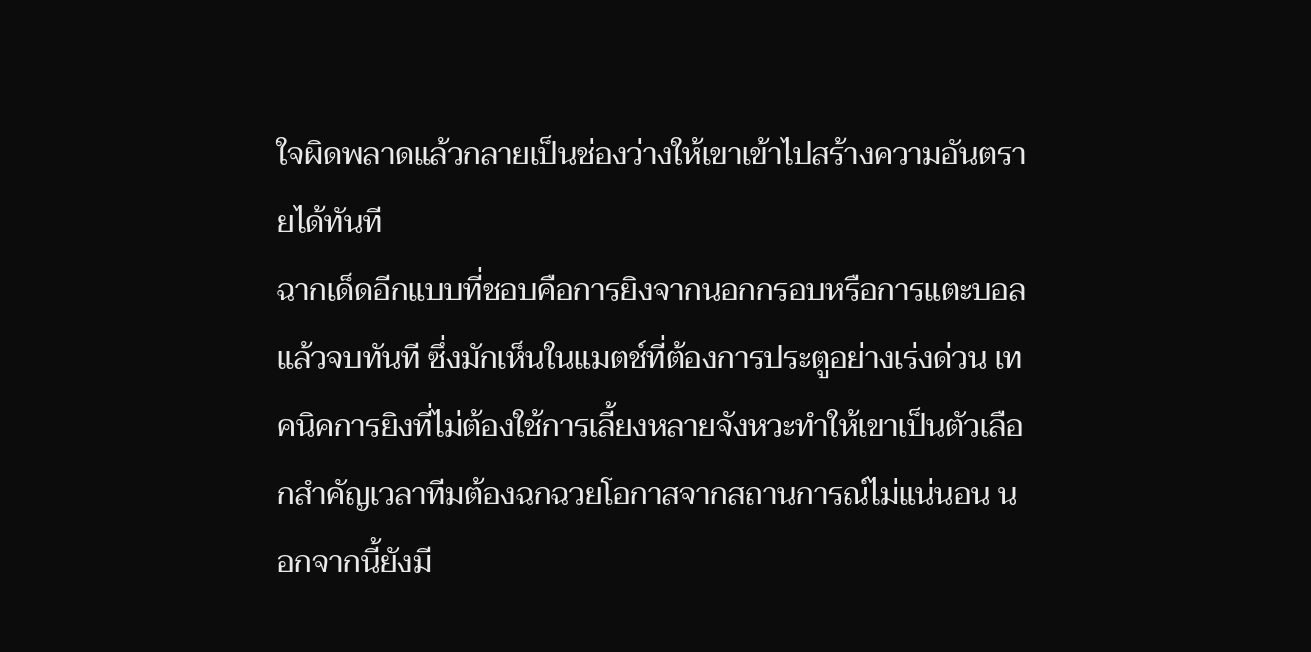ใจผิดพลาดแล้วกลายเป็นช่องว่างให้เขาเข้าไปสร้างความอันตรายได้ทันที
ฉากเด็ดอีกแบบที่ชอบคือการยิงจากนอกกรอบหรือการแตะบอลแล้วจบทันที ซึ่งมักเห็นในแมตช์ที่ต้องการประตูอย่างเร่งด่วน เทคนิคการยิงที่ไม่ต้องใช้การเลี้ยงหลายจังหวะทำให้เขาเป็นตัวเลือกสำคัญเวลาทีมต้องฉกฉวยโอกาสจากสถานการณ์ไม่แน่นอน นอกจากนี้ยังมี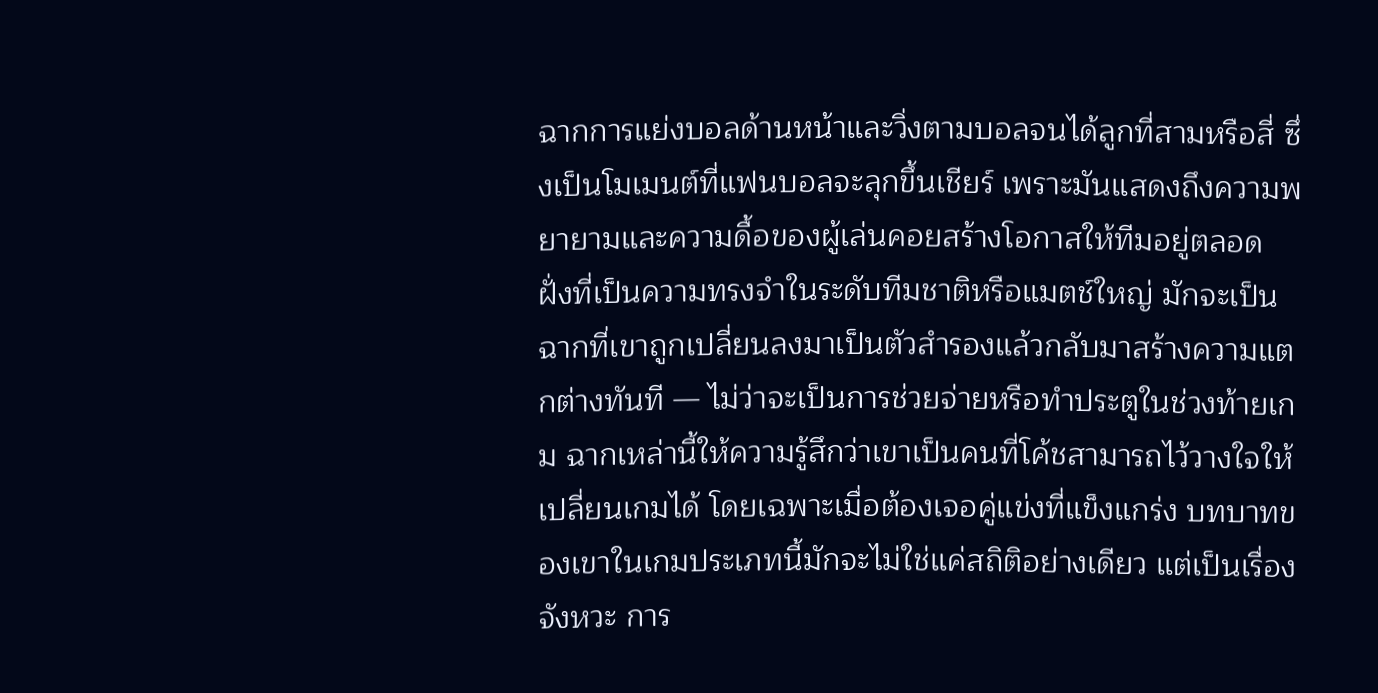ฉากการแย่งบอลด้านหน้าและวิ่งตามบอลจนได้ลูกที่สามหรือสี่ ซึ่งเป็นโมเมนต์ที่แฟนบอลจะลุกขึ้นเชียร์ เพราะมันแสดงถึงความพยายามและความดื้อของผู้เล่นคอยสร้างโอกาสให้ทีมอยู่ตลอด
ฝั่งที่เป็นความทรงจำในระดับทีมชาติหรือแมตช์ใหญ่ มักจะเป็นฉากที่เขาถูกเปลี่ยนลงมาเป็นตัวสำรองแล้วกลับมาสร้างความแตกต่างทันที — ไม่ว่าจะเป็นการช่วยจ่ายหรือทำประตูในช่วงท้ายเกม ฉากเหล่านี้ให้ความรู้สึกว่าเขาเป็นคนที่โค้ชสามารถไว้วางใจให้เปลี่ยนเกมได้ โดยเฉพาะเมื่อต้องเจอคู่แข่งที่แข็งแกร่ง บทบาทของเขาในเกมประเภทนี้มักจะไม่ใช่แค่สถิติอย่างเดียว แต่เป็นเรื่องจังหวะ การ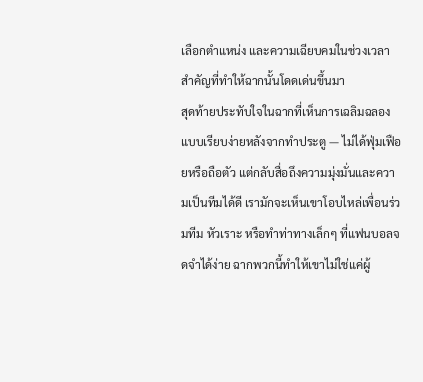เลือกตำแหน่ง และความเฉียบคมในช่วงเวลาสำคัญที่ทำให้ฉากนั้นโดดเด่นขึ้นมา
สุดท้ายประทับใจในฉากที่เห็นการเฉลิมฉลองแบบเรียบง่ายหลังจากทำประตู — ไม่ได้ฟุ่มเฟือยหรือถือตัว แต่กลับสื่อถึงความมุ่งมั่นและความเป็นทีมได้ดี เรามักจะเห็นเขาโอบไหล่เพื่อนร่วมทีม หัวเราะ หรือทำท่าทางเล็กๆ ที่แฟนบอลจดจำได้ง่าย ฉากพวกนี้ทำให้เขาไม่ใช่แค่ผู้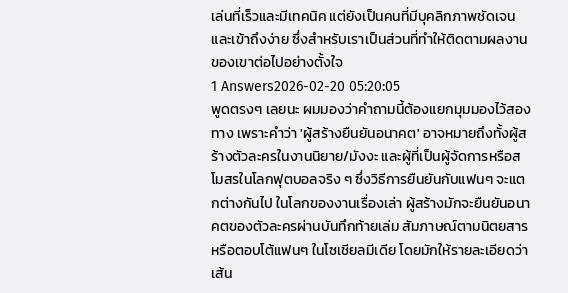เล่นที่เร็วและมีเทคนิค แต่ยังเป็นคนที่มีบุคลิกภาพชัดเจนและเข้าถึงง่าย ซึ่งสำหรับเราเป็นส่วนที่ทำให้ติดตามผลงานของเขาต่อไปอย่างตั้งใจ
1 Answers2026-02-20 05:20:05
พูดตรงๆ เลยนะ ผมมองว่าคำถามนี้ต้องแยกมุมมองไว้สองทาง เพราะคำว่า 'ผู้สร้างยืนยันอนาคต' อาจหมายถึงทั้งผู้สร้างตัวละครในงานนิยาย/มังงะ และผู้ที่เป็นผู้จัดการหรือสโมสรในโลกฟุตบอลจริง ๆ ซึ่งวิธีการยืนยันกับแฟนๆ จะแตกต่างกันไป ในโลกของงานเรื่องเล่า ผู้สร้างมักจะยืนยันอนาคตของตัวละครผ่านบันทึกท้ายเล่ม สัมภาษณ์ตามนิตยสาร หรือตอบโต้แฟนๆ ในโซเชียลมีเดีย โดยมักให้รายละเอียดว่าเส้น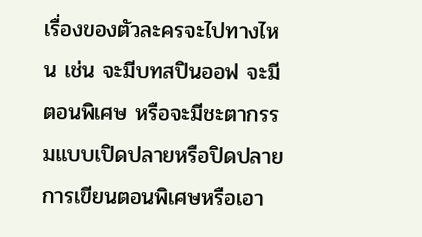เรื่องของตัวละครจะไปทางไหน เช่น จะมีบทสปินออฟ จะมีตอนพิเศษ หรือจะมีชะตากรรมแบบเปิดปลายหรือปิดปลาย การเขียนตอนพิเศษหรือเอา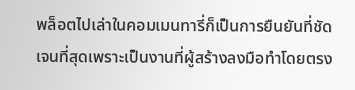พล็อตไปเล่าในคอมเมนทารี่ก็เป็นการยืนยันที่ชัดเจนที่สุดเพราะเป็นงานที่ผู้สร้างลงมือทำโดยตรง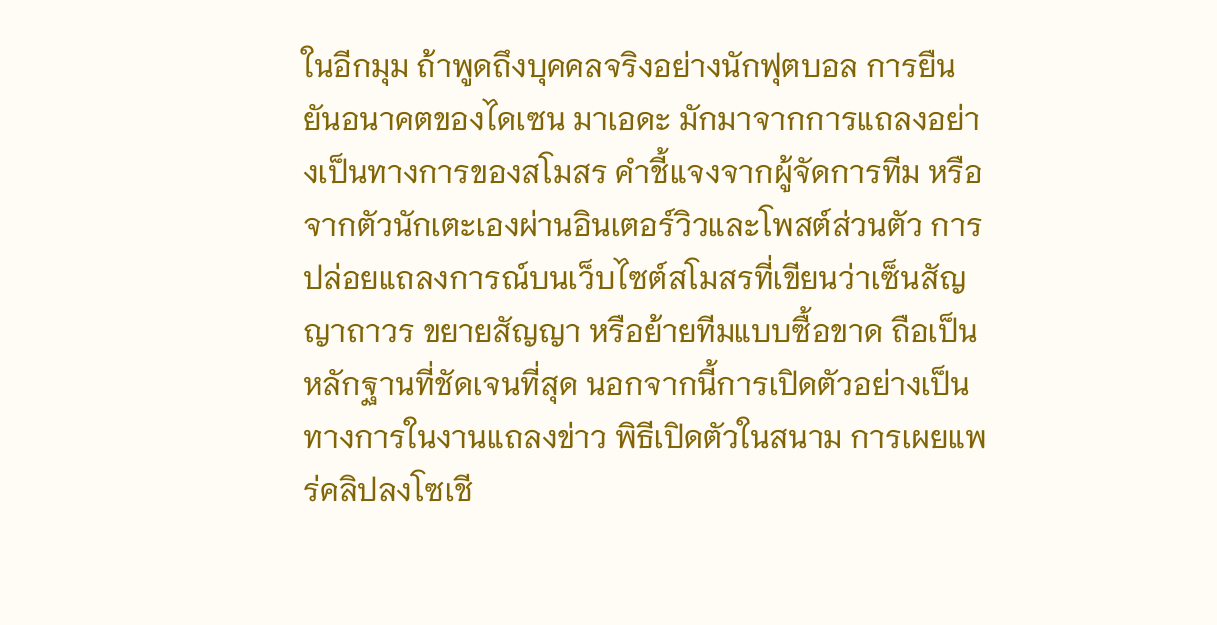ในอีกมุม ถ้าพูดถึงบุคคลจริงอย่างนักฟุตบอล การยืนยันอนาคตของไดเซน มาเอดะ มักมาจากการแถลงอย่างเป็นทางการของสโมสร คำชี้แจงจากผู้จัดการทีม หรือจากตัวนักเตะเองผ่านอินเตอร์วิวและโพสต์ส่วนตัว การปล่อยแถลงการณ์บนเว็บไซต์สโมสรที่เขียนว่าเซ็นสัญญาถาวร ขยายสัญญา หรือย้ายทีมแบบซื้อขาด ถือเป็นหลักฐานที่ชัดเจนที่สุด นอกจากนี้การเปิดตัวอย่างเป็นทางการในงานแถลงข่าว พิธีเปิดตัวในสนาม การเผยแพร่คลิปลงโซเชี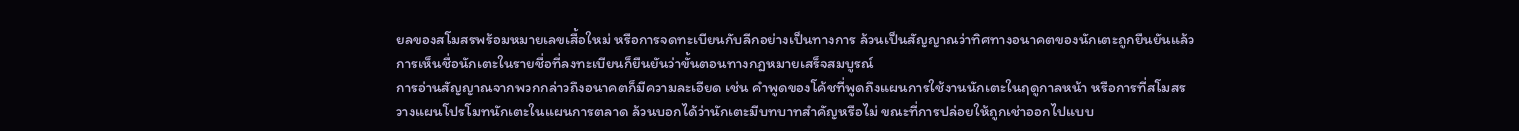ยลของสโมสรพร้อมหมายเลขเสื้อใหม่ หรือการจดทะเบียนกับลีกอย่างเป็นทางการ ล้วนเป็นสัญญาณว่าทิศทางอนาคตของนักเตะถูกยืนยันแล้ว การเห็นชื่อนักเตะในรายชื่อที่ลงทะเบียนก็ยืนยันว่าขั้นตอนทางกฎหมายเสร็จสมบูรณ์
การอ่านสัญญาณจากพวกกล่าวถึงอนาคตก็มีความละเอียด เช่น คำพูดของโค้ชที่พูดถึงแผนการใช้งานนักเตะในฤดูกาลหน้า หรือการที่สโมสรวางแผนโปรโมทนักเตะในแผนการตลาด ล้วนบอกได้ว่านักเตะมีบทบาทสำคัญหรือไม่ ขณะที่การปล่อยให้ถูกเช่าออกไปแบบ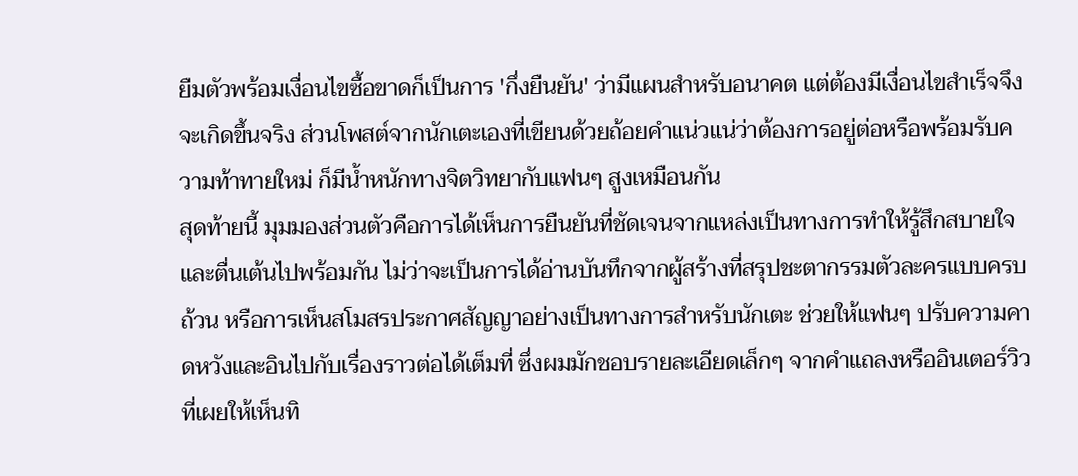ยืมตัวพร้อมเงื่อนไขซื้อขาดก็เป็นการ 'กึ่งยืนยัน' ว่ามีแผนสำหรับอนาคต แต่ต้องมีเงื่อนไขสำเร็จจึงจะเกิดขึ้นจริง ส่วนโพสต์จากนักเตะเองที่เขียนด้วยถ้อยคำแน่วแน่ว่าต้องการอยู่ต่อหรือพร้อมรับความท้าทายใหม่ ก็มีน้ำหนักทางจิตวิทยากับแฟนๆ สูงเหมือนกัน
สุดท้ายนี้ มุมมองส่วนตัวคือการได้เห็นการยืนยันที่ชัดเจนจากแหล่งเป็นทางการทำให้รู้สึกสบายใจและตื่นเต้นไปพร้อมกัน ไม่ว่าจะเป็นการได้อ่านบันทึกจากผู้สร้างที่สรุปชะตากรรมตัวละครแบบครบถ้วน หรือการเห็นสโมสรประกาศสัญญาอย่างเป็นทางการสำหรับนักเตะ ช่วยให้แฟนๆ ปรับความคาดหวังและอินไปกับเรื่องราวต่อได้เต็มที่ ซึ่งผมมักชอบรายละเอียดเล็กๆ จากคำแถลงหรืออินเตอร์วิวที่เผยให้เห็นทิ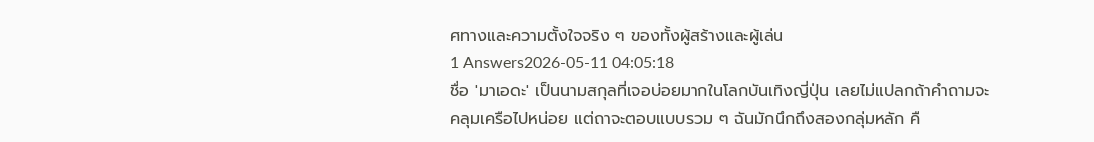ศทางและความตั้งใจจริง ๆ ของทั้งผู้สร้างและผู้เล่น
1 Answers2026-05-11 04:05:18
ชื่อ 'มาเอดะ' เป็นนามสกุลที่เจอบ่อยมากในโลกบันเทิงญี่ปุ่น เลยไม่แปลกถ้าคำถามจะคลุมเครือไปหน่อย แต่ถาจะตอบแบบรวม ๆ ฉันมักนึกถึงสองกลุ่มหลัก คื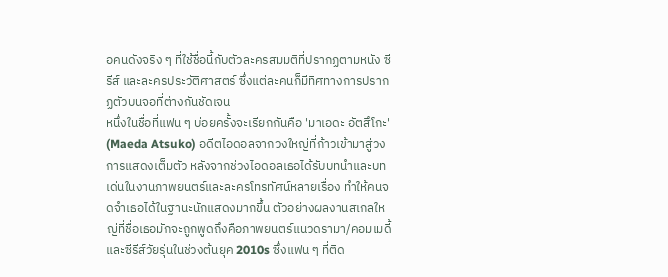อคนดังจริง ๆ ที่ใช้ชื่อนี้กับตัวละครสมมติที่ปรากฏตามหนัง ซีรีส์ และละครประวัติศาสตร์ ซึ่งแต่ละคนก็มีทิศทางการปรากฏตัวบนจอที่ต่างกันชัดเจน
หนึ่งในชื่อที่แฟน ๆ บ่อยครั้งจะเรียกกันคือ 'มาเอดะ อัตสึโกะ' (Maeda Atsuko) อดีตไอดอลจากวงใหญ่ที่ก้าวเข้ามาสู่วงการแสดงเต็มตัว หลังจากช่วงไอดอลเธอได้รับบทนำและบทเด่นในงานภาพยนตร์และละครโทรทัศน์หลายเรื่อง ทำให้คนจดจำเธอได้ในฐานะนักแสดงมากขึ้น ตัวอย่างผลงานสเกลใหญ่ที่ชื่อเธอมักจะถูกพูดถึงคือภาพยนตร์แนวดรามา/คอมเมดี้และซีรีส์วัยรุ่นในช่วงต้นยุค 2010s ซึ่งแฟน ๆ ที่ติด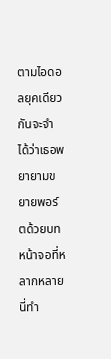ตามไอดอลยุคเดียวกันจะจำได้ว่าเธอพยายามขยายพอร์ตด้วยบทหน้าจอที่หลากหลาย นี่ทำ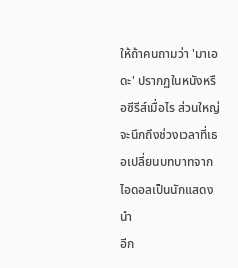ให้ถ้าคนถามว่า 'มาเอดะ' ปรากฏในหนังหรือซีรีส์เมื่อไร ส่วนใหญ่จะนึกถึงช่วงเวลาที่เธอเปลี่ยนบทบาทจากไอดอลเป็นนักแสดงนำ
อีก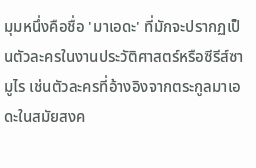มุมหนึ่งคือชื่อ 'มาเอดะ' ที่มักจะปรากฏเป็นตัวละครในงานประวัติศาสตร์หรือซีรีส์ซามูไร เช่นตัวละครที่อ้างอิงจากตระกูลมาเอดะในสมัยสงค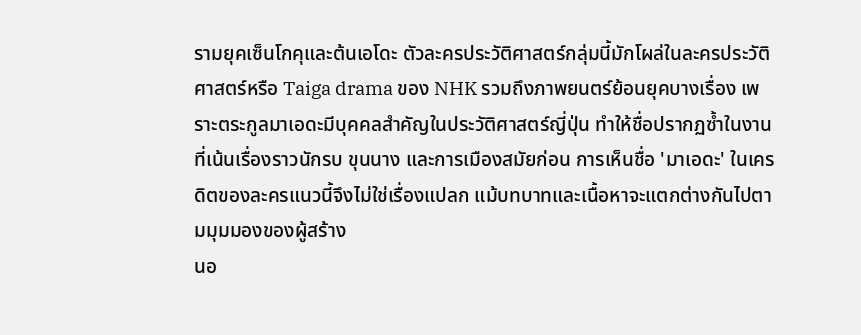รามยุคเซ็นโกคุและต้นเอโดะ ตัวละครประวัติศาสตร์กลุ่มนี้มักโผล่ในละครประวัติศาสตร์หรือ Taiga drama ของ NHK รวมถึงภาพยนตร์ย้อนยุคบางเรื่อง เพราะตระกูลมาเอดะมีบุคคลสำคัญในประวัติศาสตร์ญี่ปุ่น ทำให้ชื่อปรากฏซ้ำในงานที่เน้นเรื่องราวนักรบ ขุนนาง และการเมืองสมัยก่อน การเห็นชื่อ 'มาเอดะ' ในเครดิตของละครแนวนี้จึงไม่ใช่เรื่องแปลก แม้บทบาทและเนื้อหาจะแตกต่างกันไปตามมุมมองของผู้สร้าง
นอ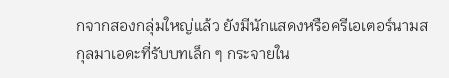กจากสองกลุ่มใหญ่แล้ว ยังมีนักแสดงหรือครีเอเตอร์นามสกุลมาเอดะที่รับบทเล็ก ๆ กระจายใน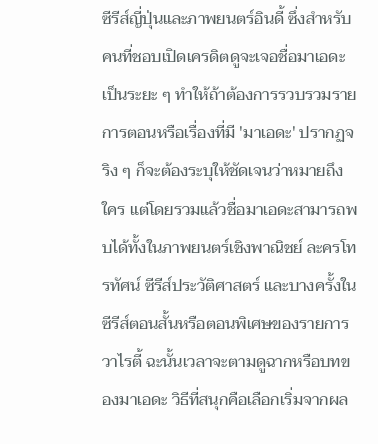ซีรีส์ญี่ปุ่นและภาพยนตร์อินดี้ ซึ่งสำหรับคนที่ชอบเปิดเครดิตดูจะเจอชื่อมาเอดะเป็นระยะ ๆ ทำให้ถ้าต้องการรวบรวมรายการตอนหรือเรื่องที่มี 'มาเอดะ' ปรากฏจริง ๆ ก็จะต้องระบุให้ชัดเจนว่าหมายถึงใคร แต่โดยรวมแล้วชื่อมาเอดะสามารถพบได้ทั้งในภาพยนตร์เชิงพาณิชย์ ละครโทรทัศน์ ซีรีส์ประวัติศาสตร์ และบางครั้งในซีรีส์ตอนสั้นหรือตอนพิเศษของรายการวาไรตี้ ฉะนั้นเวลาจะตามดูฉากหรือบทของมาเอดะ วิธีที่สนุกคือเลือกเริ่มจากผล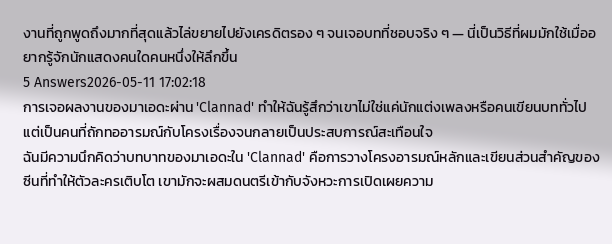งานที่ถูกพูดถึงมากที่สุดแล้วไล่ขยายไปยังเครดิตรอง ๆ จนเจอบทที่ชอบจริง ๆ — นี่เป็นวิธีที่ผมมักใช้เมื่ออยากรู้จักนักแสดงคนใดคนหนึ่งให้ลึกขึ้น
5 Answers2026-05-11 17:02:18
การเจอผลงานของมาเอดะผ่าน 'Clannad' ทำให้ฉันรู้สึกว่าเขาไม่ใช่แค่นักแต่งเพลงหรือคนเขียนบททั่วไป แต่เป็นคนที่ถักทออารมณ์กับโครงเรื่องจนกลายเป็นประสบการณ์สะเทือนใจ
ฉันมีความนึกคิดว่าบทบาทของมาเอดะใน 'Clannad' คือการวางโครงอารมณ์หลักและเขียนส่วนสำคัญของซีนที่ทำให้ตัวละครเติบโต เขามักจะผสมดนตรีเข้ากับจังหวะการเปิดเผยความ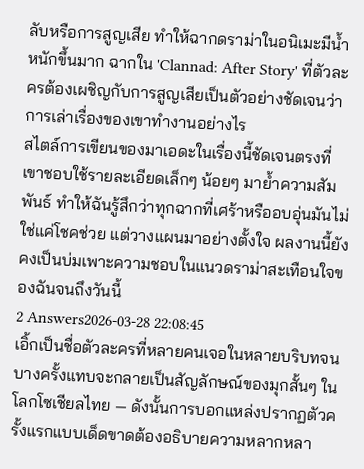ลับหรือการสูญเสีย ทำให้ฉากดราม่าในอนิเมะมีน้ำหนักขึ้นมาก ฉากใน 'Clannad: After Story' ที่ตัวละครต้องเผชิญกับการสูญเสียเป็นตัวอย่างชัดเจนว่าการเล่าเรื่องของเขาทำงานอย่างไร
สไตล์การเขียนของมาเอดะในเรื่องนี้ชัดเจนตรงที่เขาชอบใช้รายละเอียดเล็กๆ น้อยๆ มาย้ำความสัมพันธ์ ทำให้ฉันรู้สึกว่าทุกฉากที่เศร้าหรืออบอุ่นมันไม่ใช่แค่โชคช่วย แต่วางแผนมาอย่างตั้งใจ ผลงานนี้ยังคงเป็นบ่มเพาะความชอบในแนวดราม่าสะเทือนใจของฉันจนถึงวันนี้
2 Answers2026-03-28 22:08:45
เอิ้กเป็นชื่อตัวละครที่หลายคนเจอในหลายบริบทจนบางครั้งแทบจะกลายเป็นสัญลักษณ์ของมุกสั้นๆ ในโลกโซเชียลไทย — ดังนั้นการบอกแหล่งปรากฏตัวครั้งแรกแบบเด็ดขาดต้องอธิบายความหลากหลา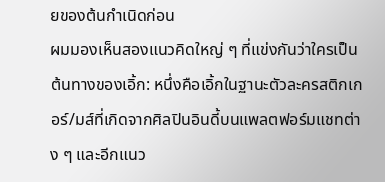ยของต้นกำเนิดก่อน
ผมมองเห็นสองแนวคิดใหญ่ ๆ ที่แข่งกันว่าใครเป็นต้นทางของเอิ้ก: หนึ่งคือเอิ้กในฐานะตัวละครสติกเกอร์/มส์ที่เกิดจากศิลปินอินดี้บนแพลตฟอร์มแชทต่าง ๆ และอีกแนว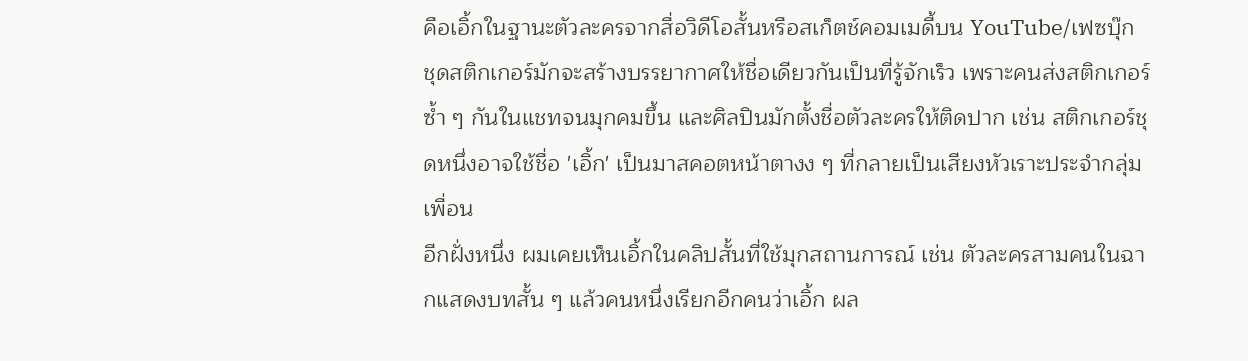คือเอิ้กในฐานะตัวละครจากสื่อวิดีโอสั้นหรือสเก็ตช์คอมเมดี้บน YouTube/เฟซบุ๊ก ชุดสติกเกอร์มักจะสร้างบรรยากาศให้ชื่อเดียวกันเป็นที่รู้จักเร็ว เพราะคนส่งสติกเกอร์ซ้ำ ๆ กันในแชทจนมุกคมขึ้น และศิลปินมักตั้งชื่อตัวละครให้ติดปาก เช่น สติกเกอร์ชุดหนึ่งอาจใช้ชื่อ 'เอิ้ก' เป็นมาสคอตหน้าตางง ๆ ที่กลายเป็นเสียงหัวเราะประจำกลุ่มเพื่อน
อีกฝั่งหนึ่ง ผมเคยเห็นเอิ้กในคลิปสั้นที่ใช้มุกสถานการณ์ เช่น ตัวละครสามคนในฉากแสดงบทสั้น ๆ แล้วคนหนึ่งเรียกอีกคนว่าเอิ้ก ผล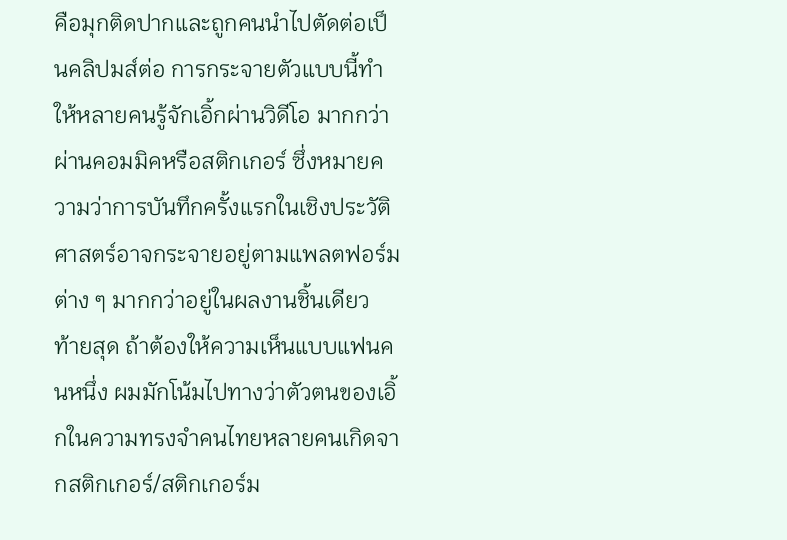คือมุกติดปากและถูกคนนำไปตัดต่อเป็นคลิปมส์ต่อ การกระจายตัวแบบนี้ทำให้หลายคนรู้จักเอิ้กผ่านวิดีโอ มากกว่าผ่านคอมมิคหรือสติกเกอร์ ซึ่งหมายความว่าการบันทึกครั้งแรกในเชิงประวัติศาสตร์อาจกระจายอยู่ตามแพลตฟอร์มต่าง ๆ มากกว่าอยู่ในผลงานชิ้นเดียว
ท้ายสุด ถ้าต้องให้ความเห็นแบบแฟนคนหนึ่ง ผมมักโน้มไปทางว่าตัวตนของเอิ้กในความทรงจำคนไทยหลายคนเกิดจากสติกเกอร์/สติกเกอร์ม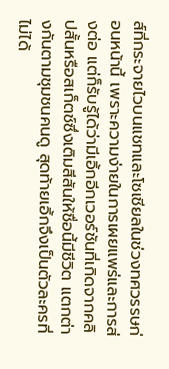ส์ที่กระจายไวบนแชทและโซเชียลในช่วงทศวรรษก่อนหน้านี้ เพราะความง่ายในการเผยแพร่และการส่งต่อ แต่ก็รับรู้ได้ว่ามีเอิ้กอีกเวอร์ชันที่เกิดจากคลิปสั้นหรือสเก็ตช์ซึ่งเติมสีสันให้ชื่อนี้มีชีวิต แตกต่างกันตามชุมชนคนดู สุดท้ายเอิ้กจึงเป็นตัวละครที่ไม่ได้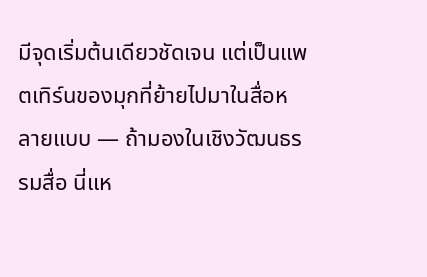มีจุดเริ่มต้นเดียวชัดเจน แต่เป็นแพตเทิร์นของมุกที่ย้ายไปมาในสื่อหลายแบบ — ถ้ามองในเชิงวัฒนธรรมสื่อ นี่แห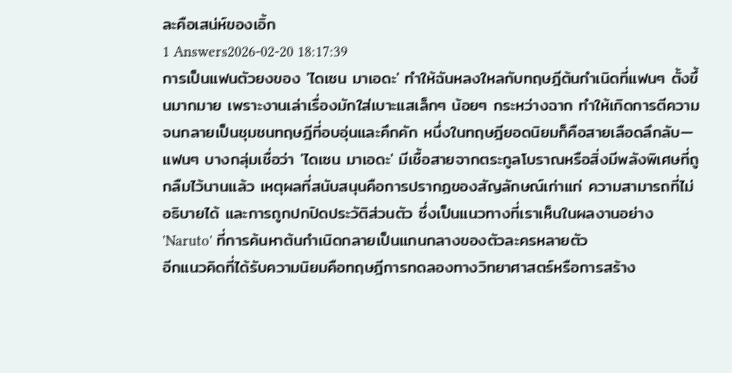ละคือเสน่ห์ของเอิ้ก
1 Answers2026-02-20 18:17:39
การเป็นแฟนตัวยงของ 'ไดเซน มาเอดะ' ทำให้ฉันหลงใหลกับทฤษฎีต้นกำเนิดที่แฟนๆ ตั้งขึ้นมากมาย เพราะงานเล่าเรื่องมักใส่เบาะแสเล็กๆ น้อยๆ กระหว่างฉาก ทำให้เกิดการตีความจนกลายเป็นชุมชนทฤษฎีที่อบอุ่นและคึกคัก หนึ่งในทฤษฎียอดนิยมก็คือสายเลือดลึกลับ—แฟนๆ บางกลุ่มเชื่อว่า 'ไดเซน มาเอดะ' มีเชื้อสายจากตระกูลโบราณหรือสิ่งมีพลังพิเศษที่ถูกลืมไว้นานแล้ว เหตุผลที่สนับสนุนคือการปรากฏของสัญลักษณ์เก่าแก่ ความสามารถที่ไม่อธิบายได้ และการถูกปกปิดประวัติส่วนตัว ซึ่งเป็นแนวทางที่เราเห็นในผลงานอย่าง 'Naruto' ที่การค้นหาต้นกำเนิดกลายเป็นแกนกลางของตัวละครหลายตัว
อีกแนวคิดที่ได้รับความนิยมคือทฤษฎีการทดลองทางวิทยาศาสตร์หรือการสร้าง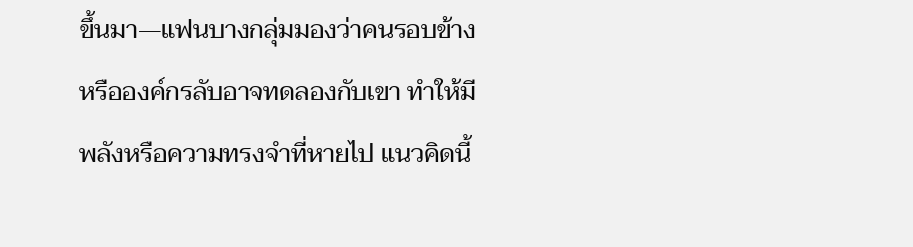ขึ้นมา—แฟนบางกลุ่มมองว่าคนรอบข้างหรือองค์กรลับอาจทดลองกับเขา ทำให้มีพลังหรือความทรงจำที่หายไป แนวคิดนี้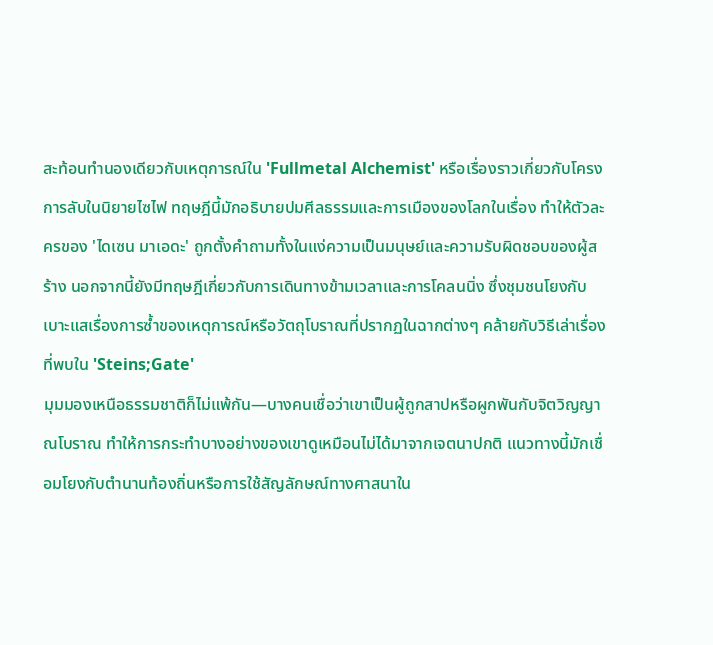สะท้อนทำนองเดียวกับเหตุการณ์ใน 'Fullmetal Alchemist' หรือเรื่องราวเกี่ยวกับโครงการลับในนิยายไซไฟ ทฤษฎีนี้มักอธิบายปมศีลธรรมและการเมืองของโลกในเรื่อง ทำให้ตัวละครของ 'ไดเซน มาเอดะ' ถูกตั้งคำถามทั้งในแง่ความเป็นมนุษย์และความรับผิดชอบของผู้สร้าง นอกจากนี้ยังมีทฤษฎีเกี่ยวกับการเดินทางข้ามเวลาและการโคลนนิ่ง ซึ่งชุมชนโยงกับเบาะแสเรื่องการซ้ำของเหตุการณ์หรือวัตถุโบราณที่ปรากฏในฉากต่างๆ คล้ายกับวิธีเล่าเรื่องที่พบใน 'Steins;Gate'
มุมมองเหนือธรรมชาติก็ไม่แพ้กัน—บางคนเชื่อว่าเขาเป็นผู้ถูกสาปหรือผูกพันกับจิตวิญญาณโบราณ ทำให้การกระทำบางอย่างของเขาดูเหมือนไม่ได้มาจากเจตนาปกติ แนวทางนี้มักเชื่อมโยงกับตำนานท้องถิ่นหรือการใช้สัญลักษณ์ทางศาสนาใน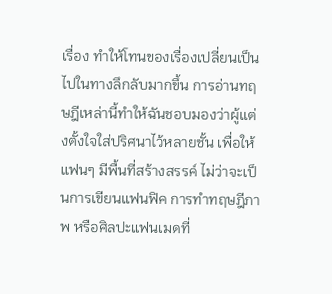เรื่อง ทำให้โทนของเรื่องเปลี่ยนเป็นไปในทางลึกลับมากขึ้น การอ่านทฤษฎีเหล่านี้ทำให้ฉันชอบมองว่าผู้แต่งตั้งใจใส่ปริศนาไว้หลายชั้น เพื่อให้แฟนๆ มีพื้นที่สร้างสรรค์ ไม่ว่าจะเป็นการเขียนแฟนฟิค การทำทฤษฎีภาพ หรือศิลปะแฟนเมดที่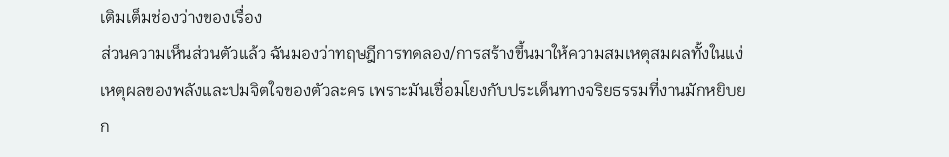เติมเต็มช่องว่างของเรื่อง
ส่วนความเห็นส่วนตัวแล้ว ฉันมองว่าทฤษฎีการทดลอง/การสร้างขึ้นมาให้ความสมเหตุสมผลทั้งในแง่เหตุผลของพลังและปมจิตใจของตัวละคร เพราะมันเชื่อมโยงกับประเด็นทางจริยธรรมที่งานมักหยิบยก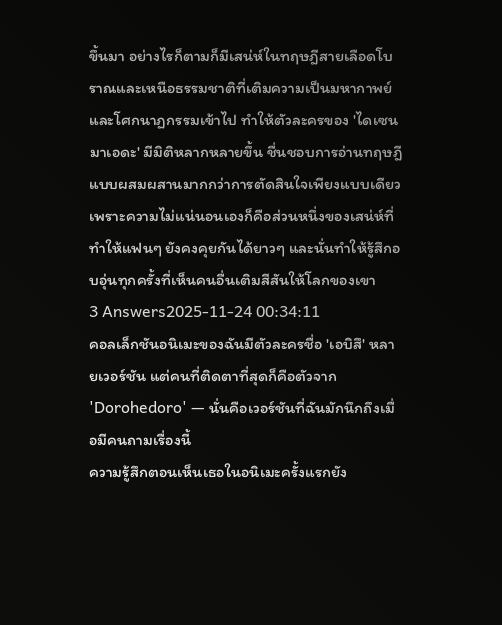ขึ้นมา อย่างไรก็ตามก็มีเสน่ห์ในทฤษฎีสายเลือดโบราณและเหนือธรรมชาติที่เติมความเป็นมหากาพย์และโศกนาฏกรรมเข้าไป ทำให้ตัวละครของ 'ไดเซน มาเอดะ' มีมิติหลากหลายขึ้น ชื่นชอบการอ่านทฤษฎีแบบผสมผสานมากกว่าการตัดสินใจเพียงแบบเดียว เพราะความไม่แน่นอนเองก็คือส่วนหนึ่งของเสน่ห์ที่ทำให้แฟนๆ ยังคงคุยกันได้ยาวๆ และนั่นทำให้รู้สึกอบอุ่นทุกครั้งที่เห็นคนอื่นเติมสีสันให้โลกของเขา
3 Answers2025-11-24 00:34:11
คอลเล็กชันอนิเมะของฉันมีตัวละครชื่อ 'เอบิสึ' หลายเวอร์ชัน แต่คนที่ติดตาที่สุดก็คือตัวจาก 'Dorohedoro' — นั่นคือเวอร์ชันที่ฉันมักนึกถึงเมื่อมีคนถามเรื่องนี้
ความรู้สึกตอนเห็นเธอในอนิเมะครั้งแรกยัง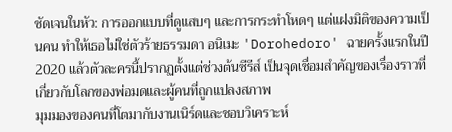ชัดเจนในหัว: การออกแบบที่ดูแสบๆ และการกระทำโหดๆ แต่แฝงมิติของความเป็นคน ทำให้เธอไม่ใช่ตัวร้ายธรรมดา อนิเมะ 'Dorohedoro' ฉายครั้งแรกในปี 2020 แล้วตัวละครนี้ปรากฏตั้งแต่ช่วงต้นซีรีส์ เป็นจุดเชื่อมสำคัญของเรื่องราวที่เกี่ยวกับโลกของพ่อมดและผู้คนที่ถูกแปลงสภาพ
มุมมองของคนที่โตมากับงานเนิร์ดและชอบวิเคราะห์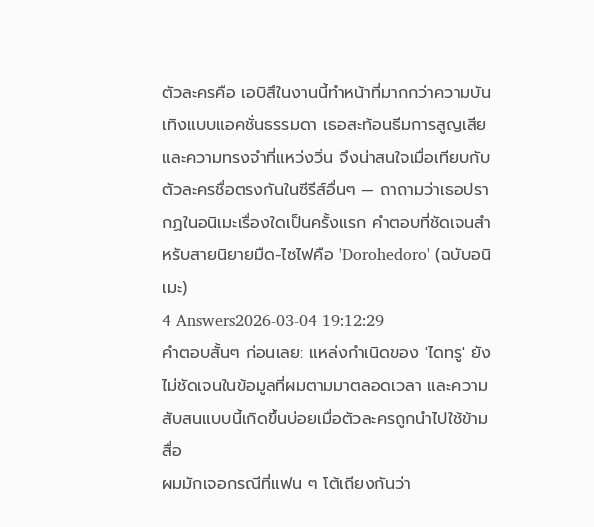ตัวละครคือ เอบิสึในงานนี้ทำหน้าที่มากกว่าความบันเทิงแบบแอคชั่นธรรมดา เธอสะท้อนธีมการสูญเสียและความทรงจำที่แหว่งวิ่น จึงน่าสนใจเมื่อเทียบกับตัวละครชื่อตรงกันในซีรีส์อื่นๆ — ถาถามว่าเธอปรากฏในอนิเมะเรื่องใดเป็นครั้งแรก คำตอบที่ชัดเจนสำหรับสายนิยายมืด-ไซไฟคือ 'Dorohedoro' (ฉบับอนิเมะ)
4 Answers2026-03-04 19:12:29
คำตอบสั้นๆ ก่อนเลย: แหล่งกำเนิดของ 'ไดทรู' ยังไม่ชัดเจนในข้อมูลที่ผมตามมาตลอดเวลา และความสับสนแบบนี้เกิดขึ้นบ่อยเมื่อตัวละครถูกนำไปใช้ข้ามสื่อ
ผมมักเจอกรณีที่แฟน ๆ โต้เถียงกันว่า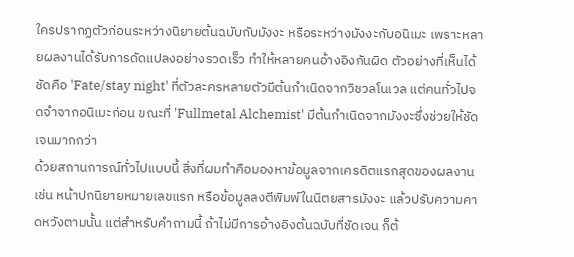ใครปรากฏตัวก่อนระหว่างนิยายต้นฉบับกับมังงะ หรือระหว่างมังงะกับอนิเมะ เพราะหลายผลงานได้รับการดัดแปลงอย่างรวดเร็ว ทำให้หลายคนอ้างอิงกันผิด ตัวอย่างที่เห็นได้ชัดคือ 'Fate/stay night' ที่ตัวละครหลายตัวมีต้นกำเนิดจากวิชวลโนเวล แต่คนทั่วไปจดจำจากอนิเมะก่อน ขณะที่ 'Fullmetal Alchemist' มีต้นกำเนิดจากมังงะซึ่งช่วยให้ชัดเจนมากกว่า
ด้วยสถานการณ์ทั่วไปแบบนี้ สิ่งที่ผมทำคือมองหาข้อมูลจากเครดิตแรกสุดของผลงาน เช่น หน้าปกนิยายหมายเลขแรก หรือข้อมูลลงตีพิมพ์ในนิตยสารมังงะ แล้วปรับความคาดหวังตามนั้น แต่สำหรับคำถามนี้ ถ้าไม่มีการอ้างอิงต้นฉบับที่ชัดเจน ก็ต้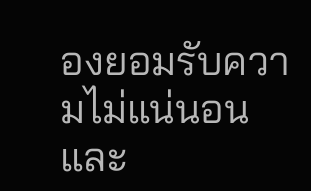องยอมรับความไม่แน่นอนและ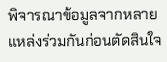พิจารณาข้อมูลจากหลายแหล่งร่วมกันก่อนตัดสินใจ